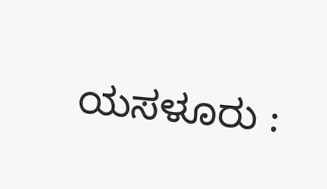ಯಸಳೂರು :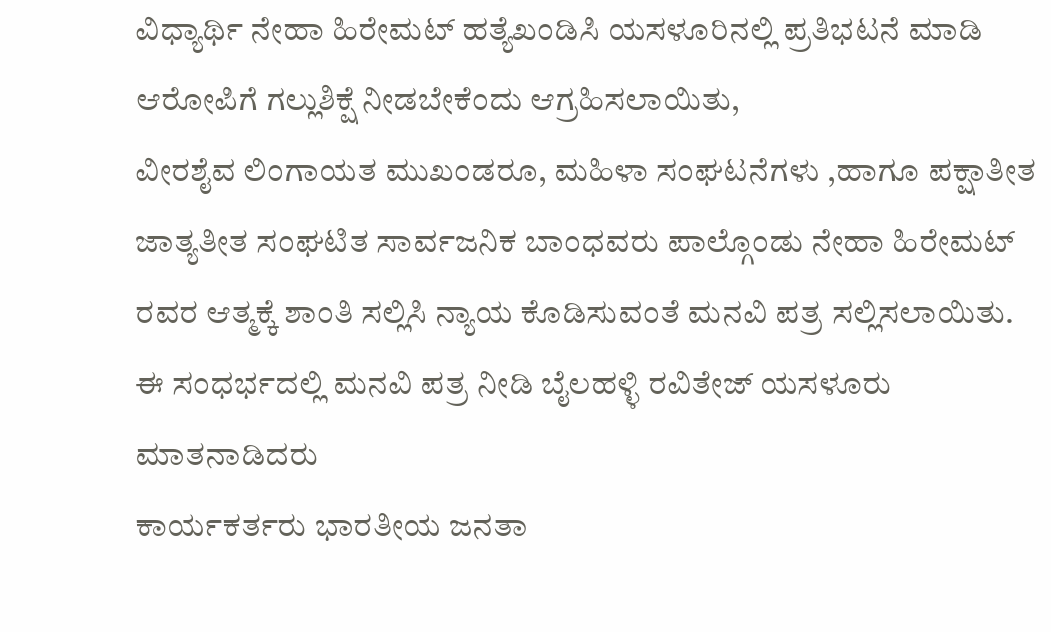ವಿಧ್ಯಾರ್ಥಿ ನೇಹಾ ಹಿರೇಮಟ್ ಹತ್ಯೆಖಂಡಿಸಿ ಯಸಳೂರಿನಲ್ಲಿ ಪ್ರತಿಭಟನೆ ಮಾಡಿ ಆರೋಪಿಗೆ ಗಲ್ಲುಶಿಕ್ಷೆ ನೀಡಬೇಕೆಂದು ಆಗ್ರಹಿಸಲಾಯಿತು,
ವೀರಶೈವ ಲಿಂಗಾಯತ ಮುಖಂಡರೂ, ಮಹಿಳಾ ಸಂಘಟನೆಗಳು ,ಹಾಗೂ ಪಕ್ಷಾತೀತ ಜಾತ್ಯತೀತ ಸಂಘಟಿತ ಸಾರ್ವಜನಿಕ ಬಾಂಧವರು ಪಾಲ್ಗೊಂಡು ನೇಹಾ ಹಿರೇಮಟ್ ರವರ ಆತ್ಮಕ್ಕೆ ಶಾಂತಿ ಸಲ್ಲಿಸಿ ನ್ಯಾಯ ಕೊಡಿಸುವಂತೆ ಮನವಿ ಪತ್ರ ಸಲ್ಲಿಸಲಾಯಿತು.
ಈ ಸಂಧರ್ಭದಲ್ಲಿ ಮನವಿ ಪತ್ರ ನೀಡಿ ಬೈಲಹಳ್ಳಿ ರವಿತೇಜ್ ಯಸಳೂರು ಮಾತನಾಡಿದರು
ಕಾರ್ಯಕರ್ತರು ಭಾರತೀಯ ಜನತಾ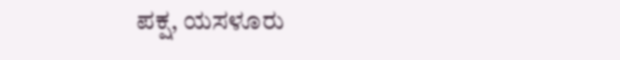ಪಕ್ಷ, ಯಸಳೂರು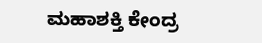ಮಹಾಶಕ್ತಿ ಕೇಂದ್ರ